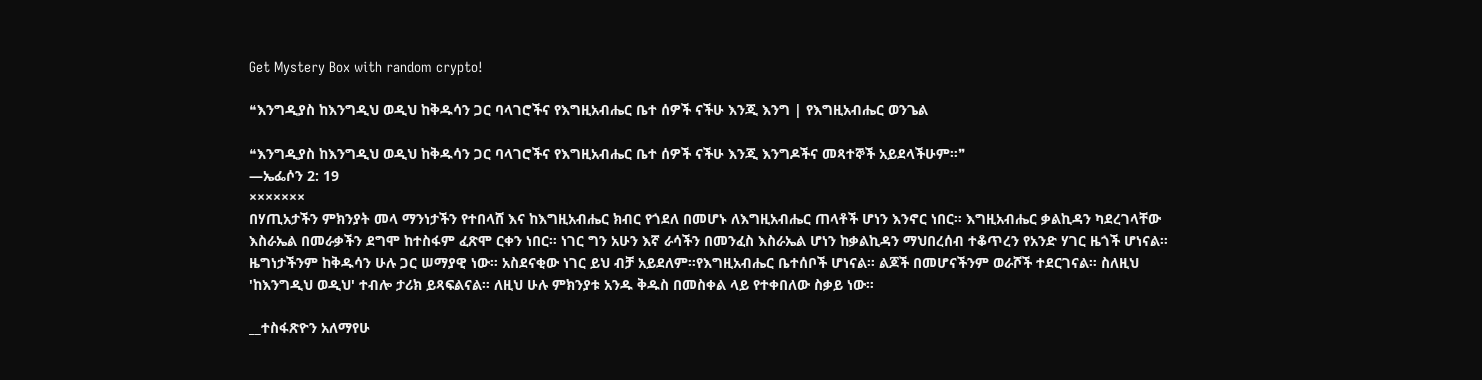Get Mystery Box with random crypto!

❝እንግዲያስ ከእንግዲህ ወዲህ ከቅዱሳን ጋር ባላገሮችና የእግዚአብሔር ቤተ ሰዎች ናችሁ እንጂ እንግ | የእግዚአብሔር ወንጌል

❝እንግዲያስ ከእንግዲህ ወዲህ ከቅዱሳን ጋር ባላገሮችና የእግዚአብሔር ቤተ ሰዎች ናችሁ እንጂ እንግዶችና መጻተኞች አይደላችሁም።❞
—ኤፌሶን 2: 19
×××××××
በሃጢአታችን ምክንያት መላ ማንነታችን የተበላሸ እና ከእግዚአብሔር ክብር የጎደለ በመሆኑ ለእግዚአብሔር ጠላቶች ሆነን እንኖር ነበር። እግዚአብሔር ቃልኪዳን ካደረገላቸው እስራኤል በመራቃችን ደግሞ ከተስፋም ፈጽሞ ርቀን ነበር። ነገር ግን አሁን እኛ ራሳችን በመንፈስ እስራኤል ሆነን ከቃልኪዳን ማህበረሰብ ተቆጥረን የአንድ ሃገር ዜጎች ሆነናል። ዜግነታችንም ከቅዱሳን ሁሉ ጋር ሠማያዊ ነው። አስደናቂው ነገር ይህ ብቻ አይደለም።የእግዚአብሔር ቤተሰቦች ሆነናል። ልጆች በመሆናችንም ወራሾች ተደርገናል። ስለዚህ 'ከእንግዲህ ወዲህ' ተብሎ ታሪክ ይጻፍልናል። ለዚህ ሁሉ ምክንያቱ አንዱ ቅዱስ በመስቀል ላይ የተቀበለው ስቃይ ነው።

__ተስፋጽዮን አለማየሁ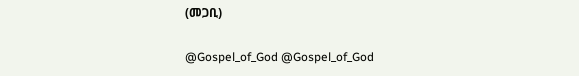(መጋቢ)

@Gospel_of_God @Gospel_of_God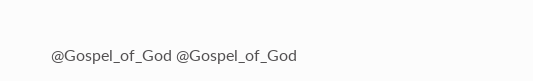@Gospel_of_God @Gospel_of_God